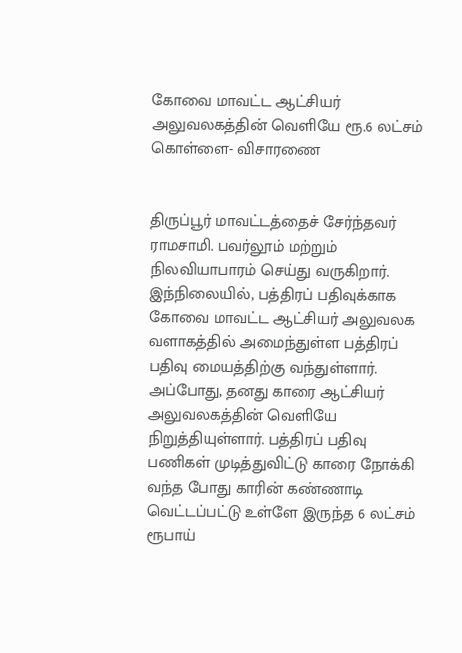கோவை மாவட்ட ஆட்சியர் அலுவலகத்தின் வெளியே ரூ.6 லட்சம் கொள்ளை- விசாரணை


திருப்பூர் மாவட்டத்தைச் சேர்ந்தவர் ராமசாமி. பவர்லூம் மற்றும் நிலவியாபாரம் செய்து வருகிறார். இந்நிலையில், பத்திரப் பதிவுக்காக கோவை மாவட்ட ஆட்சியர் அலுவலக வளாகத்தில் அமைந்துள்ள பத்திரப் பதிவு மையத்திற்கு வந்துள்ளார். அப்போது, தனது காரை ஆட்சியர் அலுவலகத்தின் வெளியே நிறுத்தியுள்ளார். பத்திரப் பதிவு பணிகள் முடித்துவிட்டு காரை நோக்கி வந்த போது காரின் கண்ணாடி வெட்டப்பட்டு உள்ளே இருந்த 6 லட்சம் ரூபாய்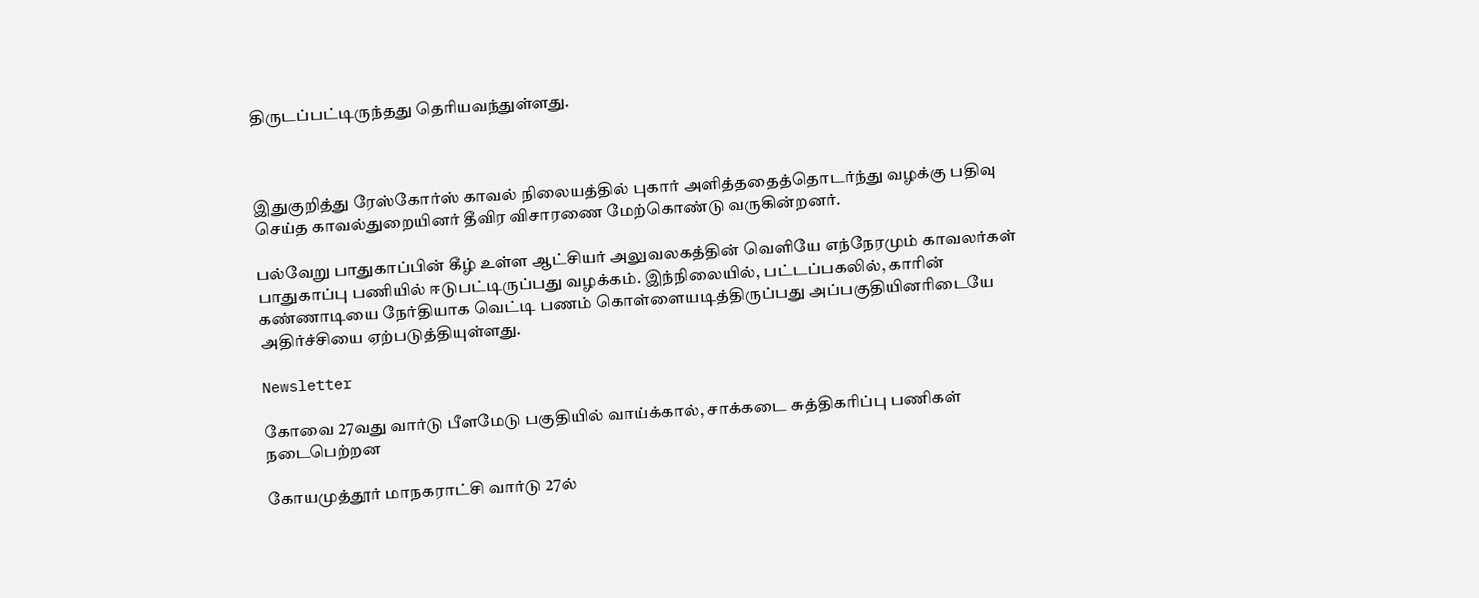திருடப்பட்டிருந்தது தெரியவந்துள்ளது.



இதுகுறித்து ரேஸ்கோர்ஸ் காவல் நிலையத்தில் புகார் அளித்ததைத்தொடர்ந்து வழக்கு பதிவு செய்த காவல்துறையினர் தீவிர விசாரணை மேற்கொண்டு வருகின்றனர்.

பல்வேறு பாதுகாப்பின் கீழ் உள்ள ஆட்சியர் அலுவலகத்தின் வெளியே எந்நேரமும் காவலர்கள் பாதுகாப்பு பணியில் ஈடுபட்டிருப்பது வழக்கம். இந்நிலையில், பட்டப்பகலில், காரின் கண்ணாடியை நேர்தியாக வெட்டி பணம் கொள்ளையடித்திருப்பது அப்பகுதியினரிடையே அதிர்ச்சியை ஏற்படுத்தியுள்ளது.

Newsletter

கோவை 27வது வார்டு பீளமேடு பகுதியில் வாய்க்கால், சாக்கடை சுத்திகரிப்பு பணிகள் நடைபெற்றன

கோயமுத்தூர் மாநகராட்சி வார்டு 27ல்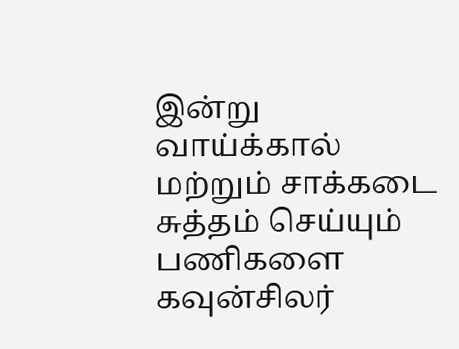இன்று வாய்க்கால் மற்றும் சாக்கடை சுத்தம் செய்யும் பணிகளை கவுன்சிலர்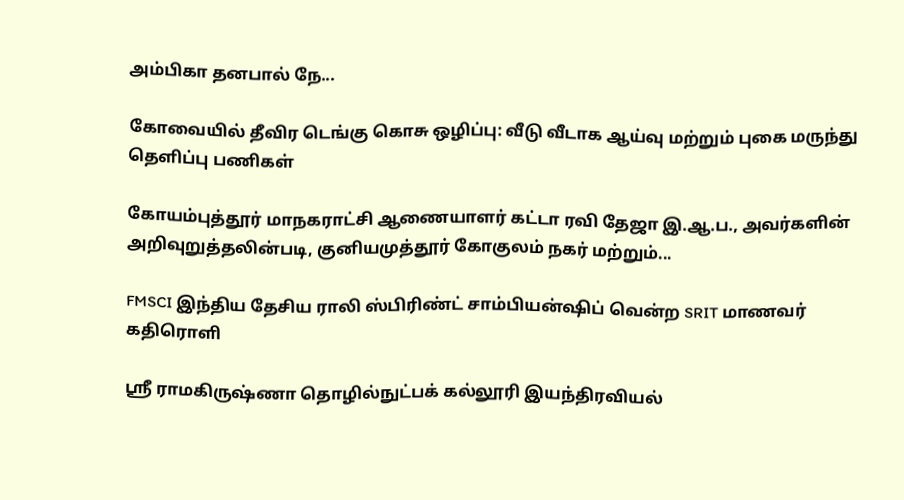அம்பிகா தனபால் நே...

கோவையில் தீவிர டெங்கு கொசு ஒழிப்பு: வீடு வீடாக ஆய்வு மற்றும் புகை மருந்து தெளிப்பு பணிகள்

கோயம்புத்தூர் மாநகராட்சி ஆணையாளர் கட்டா ரவி தேஜா இ.ஆ.ப., அவர்களின் அறிவுறுத்தலின்படி, குனியமுத்தூர் கோகுலம் நகர் மற்றும்...

FMSCI இந்திய தேசிய ராலி ஸ்பிரிண்ட் சாம்பியன்ஷிப் வென்ற SRIT மாணவர் கதிரொளி

ஸ்ரீ ராமகிருஷ்ணா தொழில்நுட்பக் கல்லூரி இயந்திரவியல்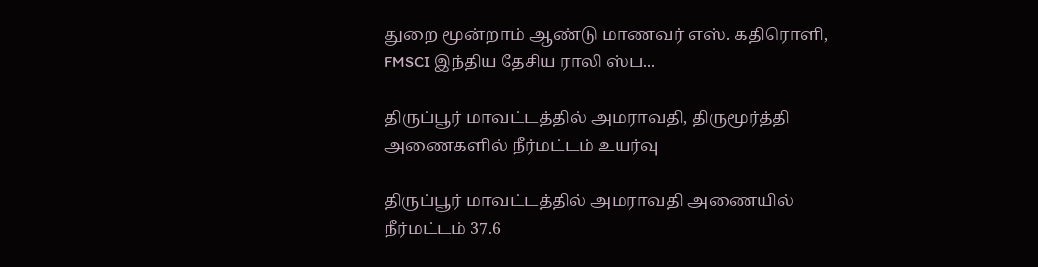துறை மூன்றாம் ஆண்டு மாணவர் எஸ். கதிரொளி, FMSCI இந்திய தேசிய ராலி ஸ்ப...

திருப்பூர் மாவட்டத்தில் அமராவதி, திருமூர்த்தி அணைகளில் நீர்மட்டம் உயர்வு

திருப்பூர் மாவட்டத்தில் அமராவதி அணையில் நீர்மட்டம் 37.6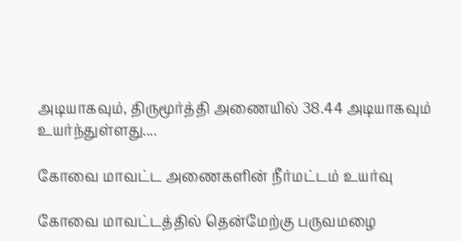அடியாகவும், திருமூர்த்தி அணையில் 38.44 அடியாகவும் உயர்ந்துள்ளது....

கோவை மாவட்ட அணைகளின் நீர்மட்டம் உயர்வு

கோவை மாவட்டத்தில் தென்மேற்கு பருவமழை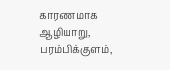காரணமாக ஆழியாறு, பரம்பிக்குளம்,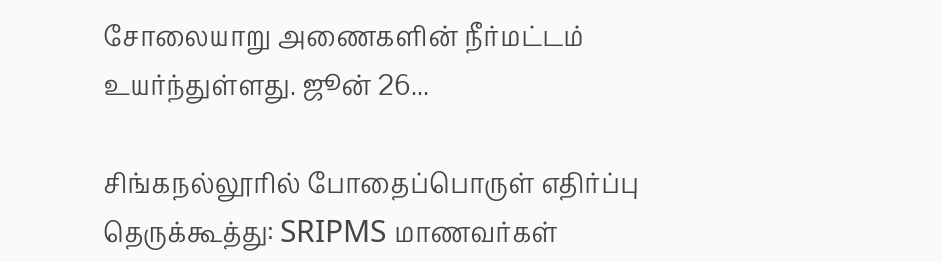சோலையாறு அணைகளின் நீர்மட்டம் உயர்ந்துள்ளது. ஜூன் 26...

சிங்கநல்லூரில் போதைப்பொருள் எதிர்ப்பு தெருக்கூத்து: SRIPMS மாணவர்கள்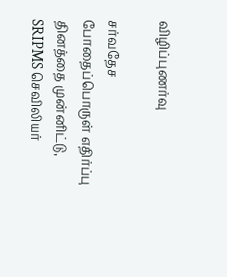விழிப்புணர்வு

சர்வதேச போதைப்பொருள் எதிர்ப்பு தினத்தை முன்னிட்டு, SRIPMS செவிலியர்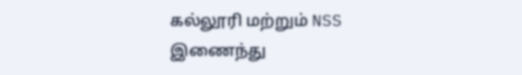கல்லூரி மற்றும் NSS இணைந்து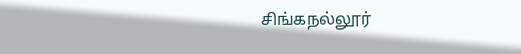சிங்கநல்லூர்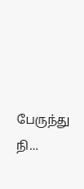பேருந்து நி...